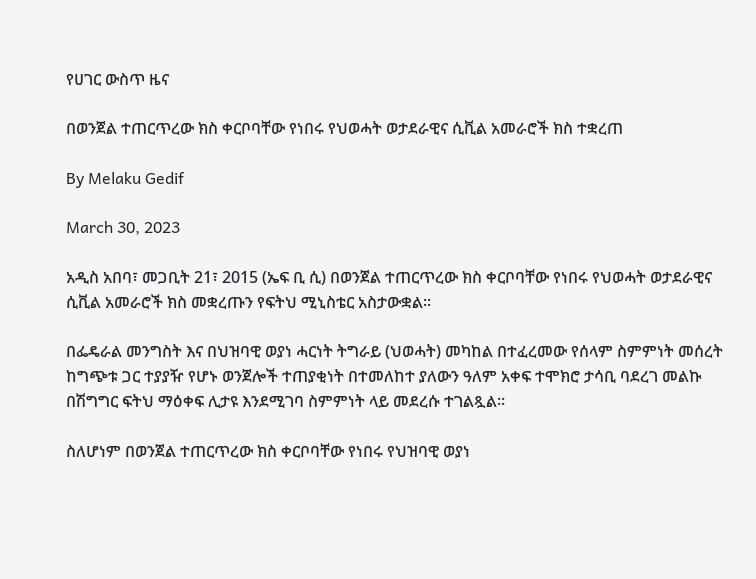የሀገር ውስጥ ዜና

በወንጀል ተጠርጥረው ክስ ቀርቦባቸው የነበሩ የህወሓት ወታደራዊና ሲቪል አመራሮች ክስ ተቋረጠ

By Melaku Gedif

March 30, 2023

አዲስ አበባ፣ መጋቢት 21፣ 2015 (ኤፍ ቢ ሲ) በወንጀል ተጠርጥረው ክስ ቀርቦባቸው የነበሩ የህወሓት ወታደራዊና ሲቪል አመራሮች ክስ መቋረጡን የፍትህ ሚኒስቴር አስታውቋል፡፡

በፌዴራል መንግስት እና በህዝባዊ ወያነ ሓርነት ትግራይ (ህወሓት) መካከል በተፈረመው የሰላም ስምምነት መሰረት ከግጭቱ ጋር ተያያዥ የሆኑ ወንጀሎች ተጠያቂነት በተመለከተ ያለውን ዓለም አቀፍ ተሞክሮ ታሳቢ ባደረገ መልኩ በሽግግር ፍትህ ማዕቀፍ ሊታዩ እንደሚገባ ስምምነት ላይ መደረሱ ተገልጿል።

ስለሆነም በወንጀል ተጠርጥረው ክስ ቀርቦባቸው የነበሩ የህዝባዊ ወያነ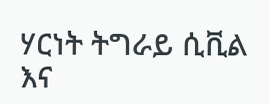ሃርነት ትግራይ ሲቪል እና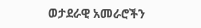ወታደራዊ አመራሮችን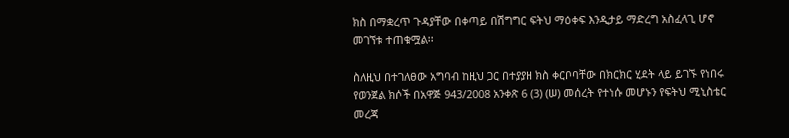ክስ በማቋረጥ ጉዳያቸው በቀጣይ በሽግግር ፍትህ ማዕቀፍ እንዲታይ ማድረግ አስፈላጊ ሆኖ መገኘቱ ተጠቁሟል፡፡

ስለዚህ በተገለፀው አግባብ ከዚህ ጋር በተያያዘ ክስ ቀርቦባቸው በክርክር ሂደት ላይ ይገኙ የነበሩ የወንጀል ክሶች በአዋጅ 943/2008 አንቀጽ 6 (3) (ሠ) መሰረት የተነሱ መሆኑን የፍትህ ሚኒስቴር መረጃ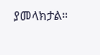ያመላክታል።